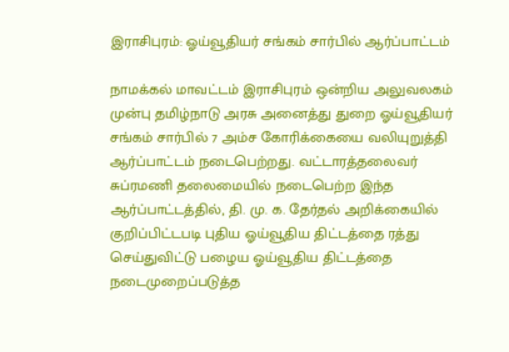இராசிபுரம்: ஓய்வூதியர் சங்கம் சார்பில் ஆர்ப்பாட்டம்

நாமக்கல் மாவட்டம் இராசிபுரம் ஒன்றிய அலுவலகம் முன்பு தமிழ்நாடு அரசு அனைத்து துறை ஓய்வூதியர் சங்கம் சார்பில் 7 அம்ச கோரிக்கையை வலியுறுத்தி ஆர்ப்பாட்டம் நடைபெற்றது. வட்டாரத்தலைவர் சுப்ரமணி தலைமையில் நடைபெற்ற இந்த ஆர்ப்பாட்டத்தில், தி. மு. க. தேர்தல் அறிக்கையில் குறிப்பிட்டபடி புதிய ஓய்வூதிய திட்டத்தை ரத்து செய்துவிட்டு பழைய ஓய்வூதிய திட்டத்தை நடைமுறைப்படுத்த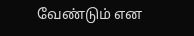வேண்டும் என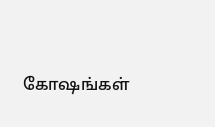கோஷங்கள்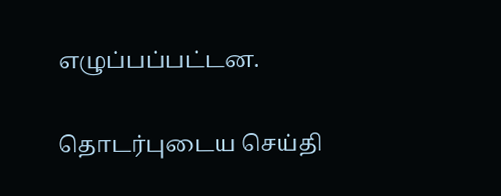எழுப்பப்பட்டன.

தொடர்புடைய செய்தி